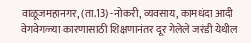वाळूजमहानगर, (ता.13) -नोकरी, व्यवसाय, कामधंदा आदी वेगवेगळ्या कारणासाठी शिक्षणानंतर दूर गेलेले जरंडी येथील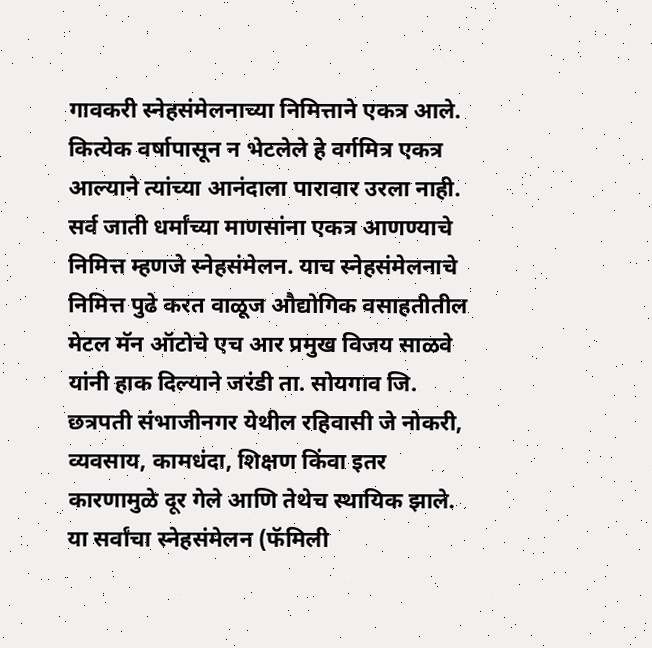गावकरी स्नेहसंमेलनाच्या निमित्ताने एकत्र आले. कित्येक वर्षापासून न भेटलेले हे वर्गमित्र एकत्र आल्याने त्यांच्या आनंदाला पारावार उरला नाही.
सर्व जाती धर्मांच्या माणसांना एकत्र आणण्याचे निमित्त म्हणजे स्नेहसंमेलन. याच स्नेहसंमेलनाचे निमित्त पुढे करत वाळूज औद्योगिक वसाहतीतील मेटल मॅन ऑटोचे एच आर प्रमुख विजय साळवे यांनी हाक दिल्याने जरंडी ता. सोयगाव जि. छत्रपती संभाजीनगर येथील रहिवासी जे नोकरी, व्यवसाय, कामधंदा, शिक्षण किंवा इतर कारणामुळे दूर गेले आणि तेथेच स्थायिक झाले. या सर्वांचा स्नेहसंमेलन (फॅमिली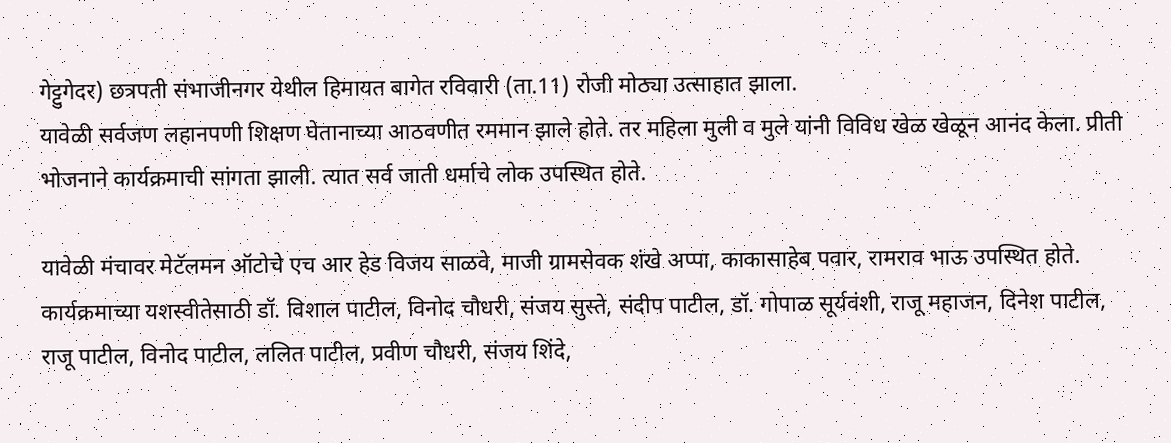गेट्टुगेदर) छत्रपती संभाजीनगर येथील हिमायत बागेत रविवारी (ता.11) रोजी मोठ्या उत्साहात झाला.
यावेळी सर्वजण लहानपणी शिक्षण घेतानाच्या आठवणीत रममान झाले होते. तर महिला मुली व मुले यांनी विविध खेळ खेळून आनंद केला. प्रीती भोजनाने कार्यक्रमाची सांगता झाली. त्यात सर्व जाती धर्माचे लोक उपस्थित होते.

यावेळी मंचावर मेटॅलमन ऑटोचे एच आर हेड विजय साळवे, माजी ग्रामसेवक शंखे अप्पा, काकासाहेब पवार, रामराव भाऊ उपस्थित होते.
कार्यक्रमाच्या यशस्वीतेसाठी डॉ. विशाल पाटील, विनोद चौधरी, संजय सुस्ते, संदीप पाटील, डॉ. गोपाळ सूर्यवंशी, राजू महाजन, दिनेश पाटील, राजू पाटील, विनोद पाटील, ललित पाटील, प्रवीण चौधरी, संजय शिंदे,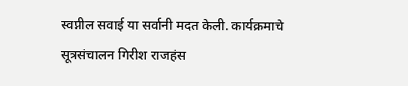स्वप्नील सवाई या सर्वानी मदत केली. कार्यक्रमाचे सूत्रसंचालन गिरीश राजहंस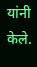यांनी केले.